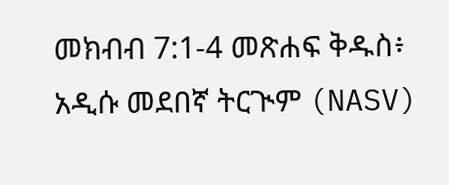መክብብ 7:1-4 መጽሐፍ ቅዱስ፥ አዲሱ መደበኛ ትርጒም (NASV)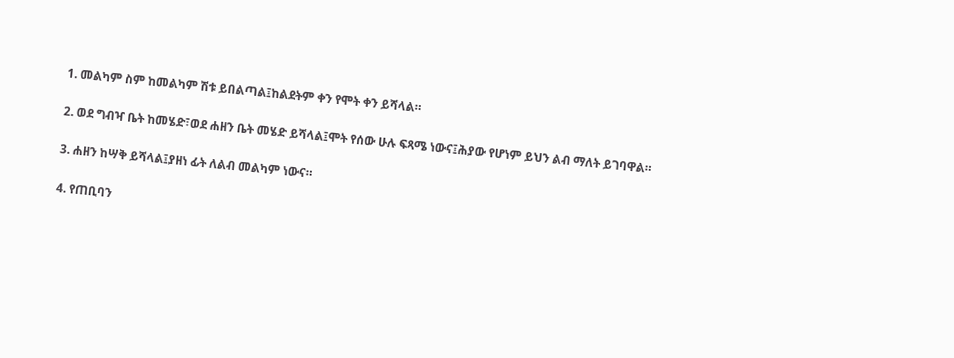1. መልካም ስም ከመልካም ሽቱ ይበልጣል፤ከልደትም ቀን የሞት ቀን ይሻላል።

2. ወደ ግብዣ ቤት ከመሄድ፣ወደ ሐዘን ቤት መሄድ ይሻላል፤ሞት የሰው ሁሉ ፍጻሜ ነውና፤ሕያው የሆነም ይህን ልብ ማለት ይገባዋል።

3. ሐዘን ከሣቅ ይሻላል፤ያዘነ ፊት ለልብ መልካም ነውና።

4. የጠቢባን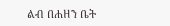ልብ በሐዘን ቤት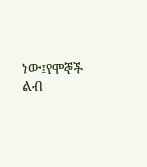ነው፤የሞኞች ልብ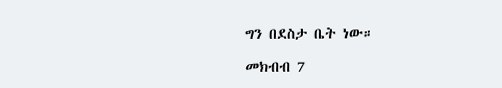ግን በደስታ ቤት ነው።

መክብብ 7